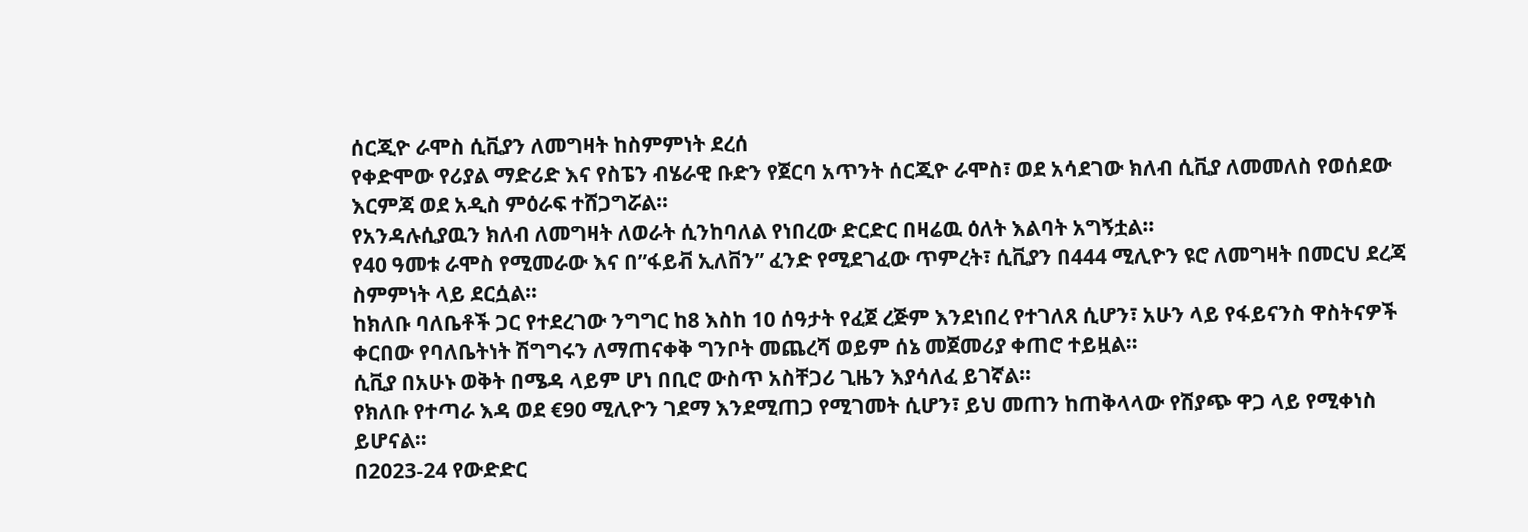ሰርጂዮ ራሞስ ሲቪያን ለመግዛት ከስምምነት ደረሰ
የቀድሞው የሪያል ማድሪድ እና የስፔን ብሄራዊ ቡድን የጀርባ አጥንት ሰርጂዮ ራሞስ፣ ወደ አሳደገው ክለብ ሲቪያ ለመመለስ የወሰደው እርምጃ ወደ አዲስ ምዕራፍ ተሸጋግሯል።
የአንዳሉሲያዉን ክለብ ለመግዛት ለወራት ሲንከባለል የነበረው ድርድር በዛሬዉ ዕለት እልባት አግኝቷል።
የ40 ዓመቱ ራሞስ የሚመራው እና በ”ፋይቭ ኢለቨን” ፈንድ የሚደገፈው ጥምረት፣ ሲቪያን በ444 ሚሊዮን ዩሮ ለመግዛት በመርህ ደረጃ ስምምነት ላይ ደርሷል።
ከክለቡ ባለቤቶች ጋር የተደረገው ንግግር ከ8 እስከ 10 ሰዓታት የፈጀ ረጅም እንደነበረ የተገለጸ ሲሆን፣ አሁን ላይ የፋይናንስ ዋስትናዎች ቀርበው የባለቤትነት ሽግግሩን ለማጠናቀቅ ግንቦት መጨረሻ ወይም ሰኔ መጀመሪያ ቀጠሮ ተይዟል።
ሲቪያ በአሁኑ ወቅት በሜዳ ላይም ሆነ በቢሮ ውስጥ አስቸጋሪ ጊዜን እያሳለፈ ይገኛል።
የክለቡ የተጣራ እዳ ወደ €90 ሚሊዮን ገደማ እንደሚጠጋ የሚገመት ሲሆን፣ ይህ መጠን ከጠቅላላው የሽያጭ ዋጋ ላይ የሚቀነስ ይሆናል።
በ2023-24 የውድድር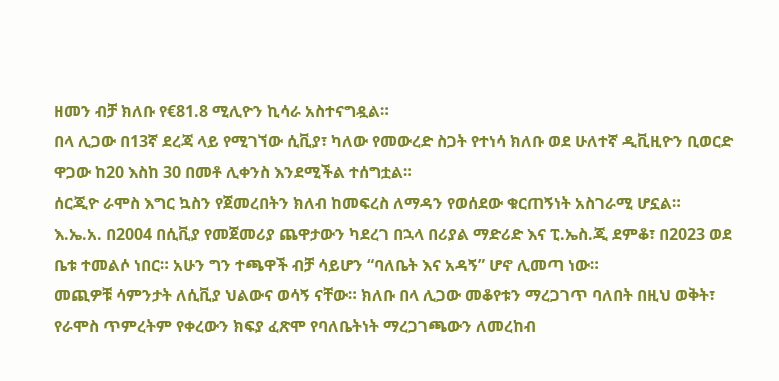ዘመን ብቻ ክለቡ የ€81.8 ሚሊዮን ኪሳራ አስተናግዷል።
በላ ሊጋው በ13ኛ ደረጃ ላይ የሚገኘው ሲቪያ፣ ካለው የመውረድ ስጋት የተነሳ ክለቡ ወደ ሁለተኛ ዲቪዚዮን ቢወርድ ዋጋው ከ20 እስከ 30 በመቶ ሊቀንስ እንደሚችል ተሰግቷል።
ሰርጂዮ ራሞስ እግር ኳስን የጀመረበትን ክለብ ከመፍረስ ለማዳን የወሰደው ቁርጠኝነት አስገራሚ ሆኗል።
እ.ኤ.አ. በ2004 በሲቪያ የመጀመሪያ ጨዋታውን ካደረገ በኋላ በሪያል ማድሪድ እና ፒ.ኤስ.ጂ ደምቆ፣ በ2023 ወደ ቤቱ ተመልሶ ነበር። አሁን ግን ተጫዋች ብቻ ሳይሆን “ባለቤት እና አዳኝ” ሆኖ ሊመጣ ነው።
መጪዎቹ ሳምንታት ለሲቪያ ህልውና ወሳኝ ናቸው። ክለቡ በላ ሊጋው መቆየቱን ማረጋገጥ ባለበት በዚህ ወቅት፣ የራሞስ ጥምረትም የቀረውን ክፍያ ፈጽሞ የባለቤትነት ማረጋገጫውን ለመረከብ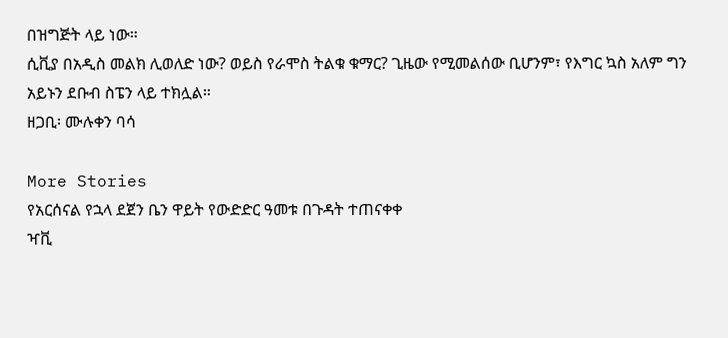በዝግጅት ላይ ነው።
ሲቪያ በአዲስ መልክ ሊወለድ ነው? ወይስ የራሞስ ትልቁ ቁማር? ጊዜው የሚመልሰው ቢሆንም፣ የእግር ኳስ አለም ግን አይኑን ደቡብ ስፔን ላይ ተክሏል።
ዘጋቢ፡ ሙሉቀን ባሳ

More Stories
የአርሰናል የኋላ ደጀን ቤን ዋይት የውድድር ዓመቱ በጉዳት ተጠናቀቀ
ዣቪ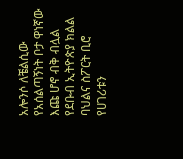አሎንሶ ለቼልሲው የአሰልጣኝነት ቦታ ዋነኛው እጩ ሆኖ ብቅ ብሏል
የደቡብ ኢትዮጵያ ክልል ባህልና ስፖርት ቢሮ የሀገሪቱን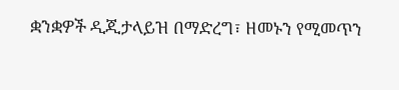ቋንቋዎች ዲጂታላይዝ በማድረግ፣ ዘመኑን የሚመጥን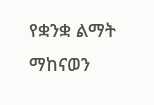የቋንቋ ልማት ማከናወን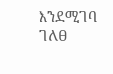እንደሚገባ ገለፀ